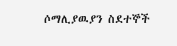ሶማሊያዉያን ስደተኞች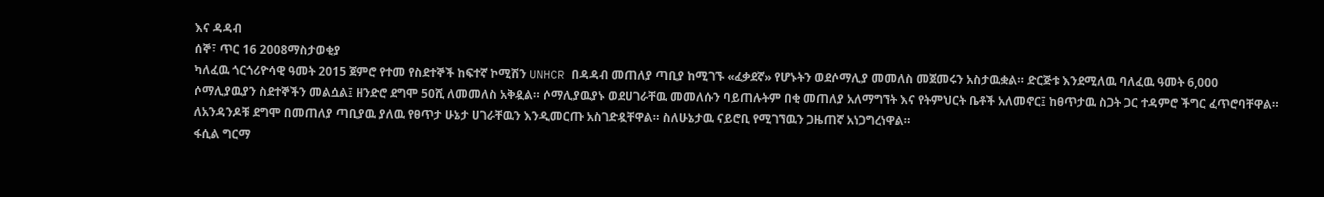እና ዳዳብ
ሰኞ፣ ጥር 16 2008ማስታወቂያ
ካለፈዉ ጎርጎሪዮሳዊ ዓመት 2015 ጀምሮ የተመ የስደተኞች ከፍተኛ ኮሚሽን UNHCR በዳዳብ መጠለያ ጣቢያ ከሚገኙ «ፈቃደኛ» የሆኑትን ወደሶማሊያ መመለስ መጀመሩን አስታዉቋል። ድርጅቱ እንደሚለዉ ባለፈዉ ዓመት 6,000 ሶማሊያዉያን ስደተኞችን መልሷል፤ ዘንድሮ ደግሞ 50ሺ ለመመለስ አቅዷል። ሶማሊያዉያኑ ወደሀገራቸዉ መመለሱን ባይጠሉትም በቂ መጠለያ አለማግኘት እና የትምህርት ቤቶች አለመኖር፤ ከፀጥታዉ ስጋት ጋር ተዳምሮ ችግር ፈጥሮባቸዋል። ለአንዳንዶቹ ደግሞ በመጠለያ ጣቢያዉ ያለዉ የፀጥታ ሁኔታ ሀገራቸዉን እንዲመርጡ አስገድዷቸዋል። ስለሁኔታዉ ናይሮቢ የሚገኘዉን ጋዜጠኛ አነጋግረነዋል።
ፋሲል ግርማ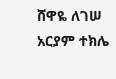ሸዋዬ ለገሠ
አርያም ተክሌ